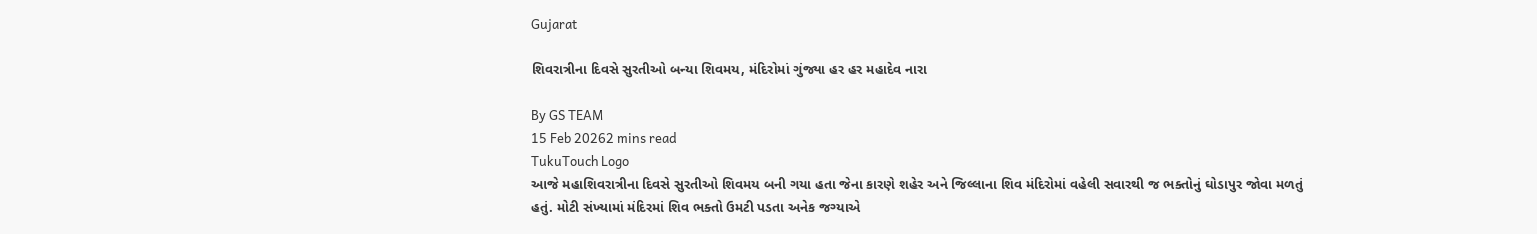Gujarat

શિવરાત્રીના દિવસે સુરતીઓ બન્યા શિવમય, મંદિરોમાં ગુંજ્યા હર હર મહાદેવ નારા

By GS TEAM
15 Feb 20262 mins read
TukuTouch Logo
આજે મહાશિવરાત્રીના દિવસે સુરતીઓ શિવમય બની ગયા હતા જેના કારણે શહેર અને જિલ્લાના શિવ મંદિરોમાં વહેલી સવારથી જ ભક્તોનું ઘોડાપુર જોવા મળતું હતું. મોટી સંખ્યામાં મંદિરમાં શિવ ભક્તો ઉમટી પડતા અનેક જગ્યાએ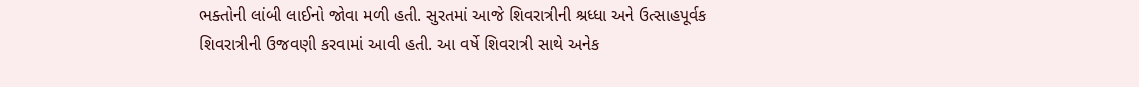ભક્તોની લાંબી લાઈનો જોવા મળી હતી. સુરતમાં આજે શિવરાત્રીની શ્રધ્ધા અને ઉત્સાહપૂર્વક શિવરાત્રીની ઉજવણી કરવામાં આવી હતી. આ વર્ષે શિવરાત્રી સાથે અનેક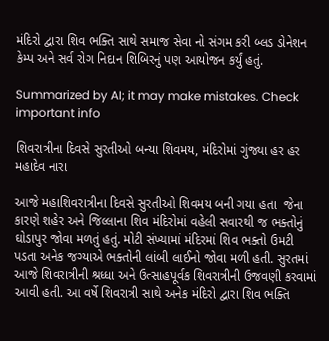મંદિરો દ્વારા શિવ ભક્તિ સાથે સમાજ સેવા નો સંગમ કરી બ્લડ ડોનેશન કેમ્પ અને સર્વ રોગ નિદાન શિબિરનું પણ આયોજન કર્યું હતું.

Summarized by AI; it may make mistakes. Check important info

શિવરાત્રીના દિવસે સુરતીઓ બન્યા શિવમય, મંદિરોમાં ગુંજ્યા હર હર મહાદેવ નારા

આજે મહાશિવરાત્રીના દિવસે સુરતીઓ શિવમય બની ગયા હતા  જેના કારણે શહેર અને જિલ્લાના શિવ મંદિરોમાં વહેલી સવારથી જ ભક્તોનું ઘોડાપુર જોવા મળતું હતું. મોટી સંખ્યામાં મંદિરમાં શિવ ભક્તો ઉમટી પડતા અનેક જગ્યાએ ભક્તોની લાંબી લાઈનો જોવા મળી હતી. સુરતમાં આજે શિવરાત્રીની શ્રધ્ધા અને ઉત્સાહપૂર્વક શિવરાત્રીની ઉજવણી કરવામાં આવી હતી. આ વર્ષે શિવરાત્રી સાથે અનેક મંદિરો દ્વારા શિવ ભક્તિ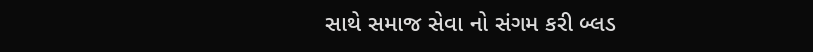સાથે સમાજ સેવા નો સંગમ કરી બ્લડ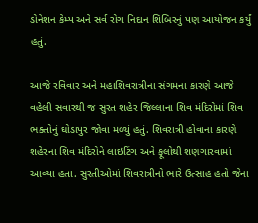ડોનેશન કેમ્પ અને સર્વ રોગ નિદાન શિબિરનું પણ આયોજન કર્યું હતું.

આજે રવિવાર અને મહાશિવરાત્રીના સંગમના કારણે આજે વહેલી સવારથી જ સુરત શહેર જિલ્લાના શિવ મંદિરોમાં શિવ ભક્તોનું ઘોડાપુર જોવા મળ્યું હતું. શિવરાત્રી હોવાના કારણે શહેરના શિવ મંદિરોને લાઇટિંગ અને ફૂલોથી શણગારવામાં આવ્યા હતા. સુરતીઓમાં શિવરાત્રીનો ભારે ઉત્સાહ હતો જેના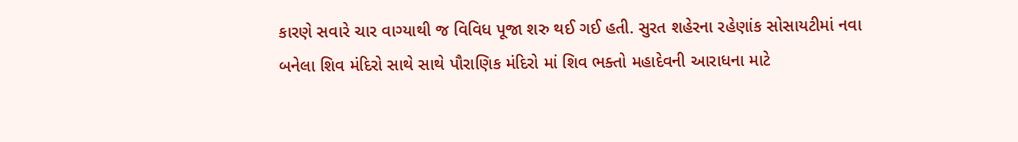કારણે સવારે ચાર વાગ્યાથી જ વિવિધ પૂજા શરુ થઈ ગઈ હતી. સુરત શહેરના રહેણાંક સોસાયટીમાં નવા બનેલા શિવ મંદિરો સાથે સાથે પૌરાણિક મંદિરો માં શિવ ભક્તો મહાદેવની આરાધના માટે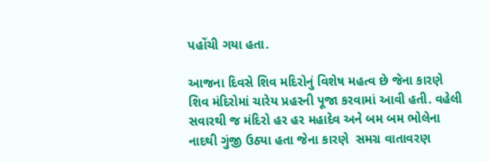પહોંચી ગયા હતા.

આજના દિવસે શિવ મદિરોનું વિશેષ મહત્વ છે જેના કારણે શિવ મંદિરોમાં ચારેય પ્રહરની પૂજા કરવામાં આવી હતી. વહેલી સવારથી જ મંદિરો હર હર મહાદેવ અને બમ બમ ભોલેના નાદથી ગુંજી ઉઠ્યા હતા જેના કારણે  સમગ્ર વાતાવરણ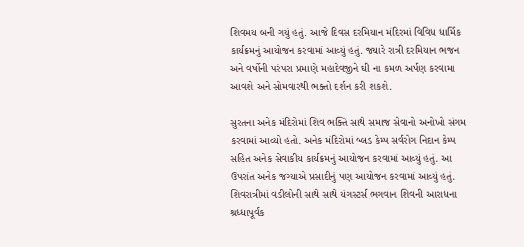શિવમય બની ગયું હતું. આજે દિવસ દરમિયાન મંદિરમાં વિવિધ ધાર્મિક કાર્યક્રમનું આયોજન કરવામાં આવ્યું હતું. જ્યારે રાત્રી દરમિયાન ભજન અને વર્ષોની પરંપરા પ્રમાણે મહાદેવજીને ઘી ના કમળ અર્પણ કરવામા આવશે અને સોમવારથી ભક્તો દર્શન કરી શકશે.

સુરતના અનેક મંદિરોમાં શિવ ભક્તિ સાથે સમાજ સેવાનો અનોખો સંગમ કરવામાં આવ્યો હતો. અનેક મંદિરોમાં બ્લડ કેમ્પ સર્વરોગ નિદાન કેમ્પ સહિત અનેક સેવાકીય કાર્યક્રમનું આયોજન કરવામાં આવ્યું હતું. આ ઉપરાંત અનેક જગ્યાએ પ્રસાદીનું પણ આયોજન કરવામાં આવ્યું હતું. શિવરાત્રીમાં વડીલોની સાથે સાથે યંગસ્ટર્સ ભગવાન શિવની આરાધના શ્રધ્ધાપૂર્વક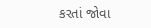કરતાં જોવા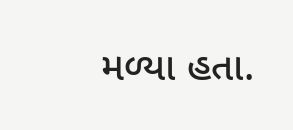મળ્યા હતા.